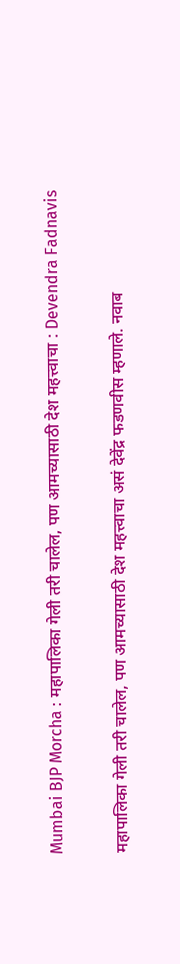Mumbai BJP Morcha : महापालिका गेली तरी चालेल, पण आमच्यासाठी देश महत्त्वाचा : Devendra Fadnavis

महापालिका गेली तरी चालेल, पण आमच्यासाठी देश महत्त्वाचा असं देवेंद्र फडणवीस म्हणाले. नवाब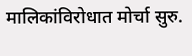मालिकांविरोधात मोर्चा सुरु.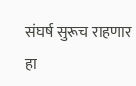संघर्ष सुरूच राहणार हा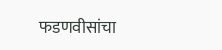फडणवीसांचा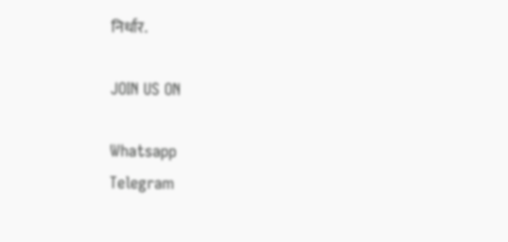निर्धार.

JOIN US ON

Whatsapp
Telegram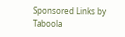Sponsored Links by Taboola